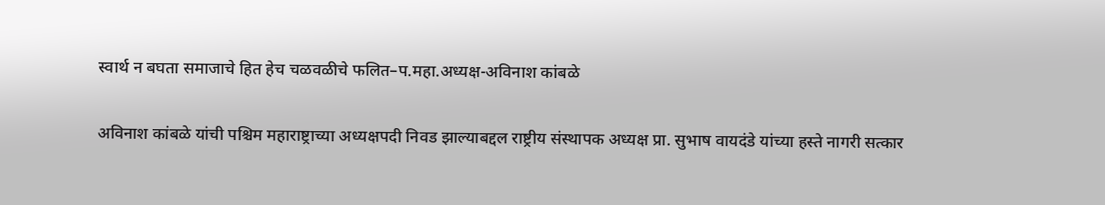स्वार्थ न बघता समाजाचे हित हेच चळवळीचे फलित–प.महा.अध्यक्ष-अविनाश कांबळे

अविनाश कांबळे यांची पश्चिम महाराष्ट्राच्या अध्यक्षपदी निवड झाल्याबद्दल राष्ट्रीय संस्थापक अध्यक्ष प्रा. सुभाष वायदंडे यांच्या हस्ते नागरी सत्कार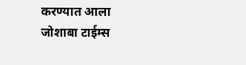करण्यात आला
जोशाबा टाईम्स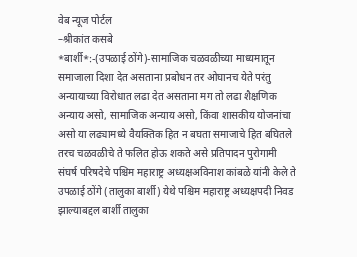वेब न्यूज पोर्टल
–श्रीकांत कसबे
*बार्शी*:-(उपळाई ठोंगे)-सामाजिक चळवळीच्या माध्यमातून समाजाला दिशा देत असताना प्रबोधन तर ओघानच येते परंतु अन्यायाच्या विरोधात लढा देत असताना मग तो लढा शैक्षणिक अन्याय असो, सामाजिक अन्याय असो, किंवा शासकीय योजनांचा असो या लढ्यामध्ये वैयक्तिक हित न बघता समाजाचे हित बघितले तरच चळवळीचे ते फलित होऊ शकते असे प्रतिपादन पुरोगामी संघर्ष परिषदेचे पश्चिम महाराष्ट्र अध्यक्षअविनाश कांबळे यांनी केले ते उपळाई ठोंगे (तालुका बार्शी) येथे पश्चिम महाराष्ट्र अध्यक्षपदी निवड झाल्याबद्दल बार्शी तालुका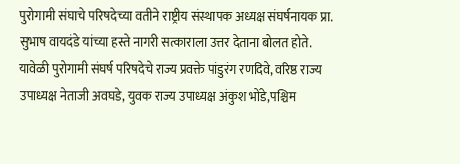पुरोगामी संघाचे परिषदेच्या वतीने राष्ट्रीय संस्थापक अध्यक्ष संघर्षनायक प्रा. सुभाष वायदंडे यांच्या हस्ते नागरी सत्काराला उत्तर देताना बोलत होते.
यावेळी पुरोगामी संघर्ष परिषदेचे राज्य प्रवक्ते पांडुरंग रणदिवे, वरिष्ठ राज्य उपाध्यक्ष नेताजी अवघडे, युवक राज्य उपाध्यक्ष अंकुश भोंडे,पश्चिम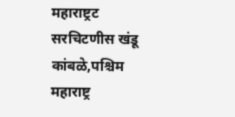महाराष्ट्रट सरचिटणीस खंडू कांबळे,पश्चिम महाराष्ट्र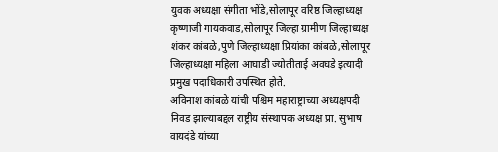युवक अध्यक्षा संगीता भोंडे,सोलापूर वरिष्ठ जिल्हाध्यक्ष कृष्णाजी गायकवाड,सोलापूर जिल्हा ग्रामीण जिल्हाध्यक्ष शंकर कांबळे,पुणे जिल्हाध्यक्षा प्रियांका कांबळे,सोलापूर जिल्हाध्यक्षा महिला आघाडी ज्योतीताई अवघडे इत्यादी प्रमुख पदाधिकारी उपस्थित होते.
अविनाश कांबळे यांची पश्चिम महाराष्ट्राच्या अध्यक्षपदी निवड झाल्याबद्दल राष्ट्रीय संस्थापक अध्यक्ष प्रा. सुभाष वायदंडे यांच्या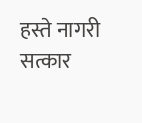हस्ते नागरी सत्कार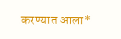करण्यात आला*